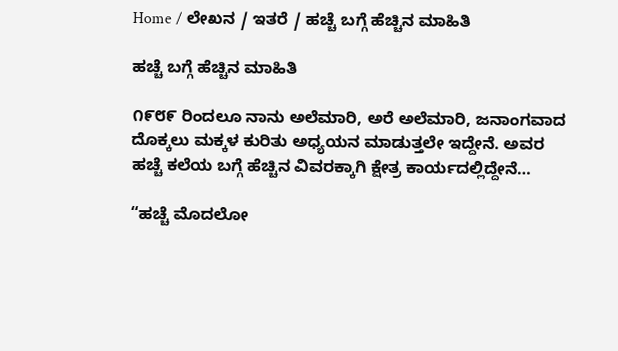Home / ಲೇಖನ / ಇತರೆ / ಹಚ್ಚೆ ಬಗ್ಗೆ ಹೆಚ್ಚಿನ ಮಾಹಿತಿ

ಹಚ್ಚೆ ಬಗ್ಗೆ ಹೆಚ್ಚಿನ ಮಾಹಿತಿ

೧೯೮೯ ರಿಂದಲೂ ನಾನು ಅಲೆಮಾರಿ, ಅರೆ ಅಲೆಮಾರಿ, ಜನಾಂಗವಾದ ದೊಕ್ಕಲು ಮಕ್ಕಳ ಕುರಿತು ಅಧ್ಯಯನ ಮಾಡುತ್ತಲೇ ಇದ್ದೇನೆ. ಅವರ ಹಚ್ಚೆ ಕಲೆಯ ಬಗ್ಗೆ ಹೆಚ್ಚಿನ ವಿವರಕ್ಕಾಗಿ ಕ್ಷೇತ್ರ ಕಾರ್ಯದಲ್ಲಿದ್ದೇನೆ…

“ಹಚ್ಚೆ ಮೊದಲೋ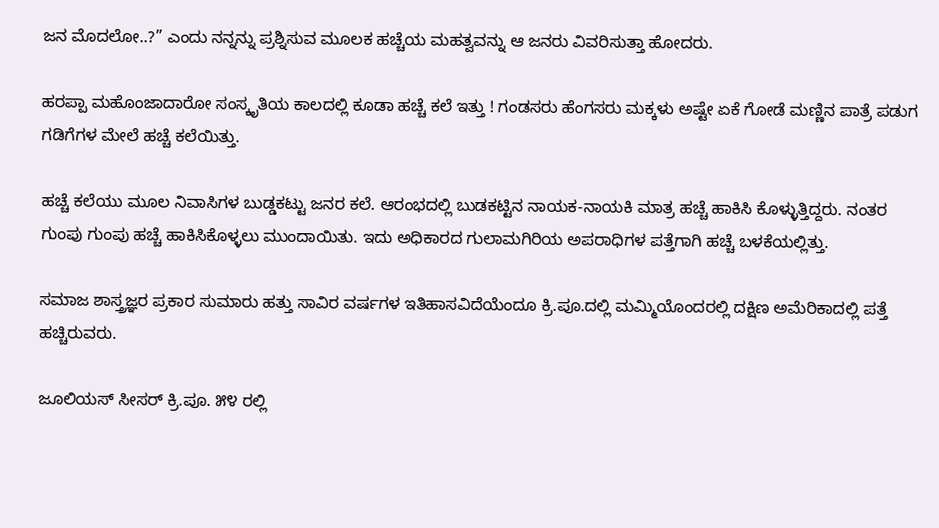ಜನ ಮೊದಲೋ..?” ಎಂದು ನನ್ನನ್ನು ಪ್ರಶ್ನಿಸುವ ಮೂಲಕ ಹಚ್ಚೆಯ ಮಹತ್ವವನ್ನು ಆ ಜನರು ವಿವರಿಸುತ್ತಾ ಹೋದರು.

ಹರಪ್ಪಾ ಮಹೊಂಜಾದಾರೋ ಸಂಸ್ಕೃತಿಯ ಕಾಲದಲ್ಲಿ ಕೂಡಾ ಹಚ್ಚೆ ಕಲೆ ಇತ್ತು ! ಗಂಡಸರು ಹೆಂಗಸರು ಮಕ್ಕಳು ಅಷ್ಟೇ ಏಕೆ ಗೋಡೆ ಮಣ್ಣಿನ ಪಾತ್ರೆ ಪಡುಗ ಗಡಿಗೆಗಳ ಮೇಲೆ ಹಚ್ಚೆ ಕಲೆಯಿತ್ತು.

ಹಚ್ಚೆ ಕಲೆಯು ಮೂಲ ನಿವಾಸಿಗಳ ಬುಡ್ಡಕಟ್ಟು ಜನರ ಕಲೆ. ಆರಂಭದಲ್ಲಿ ಬುಡಕಟ್ಟಿನ ನಾಯಕ-ನಾಯಕಿ ಮಾತ್ರ ಹಚ್ಚೆ ಹಾಕಿಸಿ ಕೊಳ್ಳುತ್ತಿದ್ದರು. ನಂತರ ಗುಂಪು ಗುಂಪು ಹಚ್ಚೆ ಹಾಕಿಸಿಕೊಳ್ಳಲು ಮುಂದಾಯಿತು. ಇದು ಅಧಿಕಾರದ ಗುಲಾಮಗಿರಿಯ ಅಪರಾಧಿಗಳ ಪತ್ತೆಗಾಗಿ ಹಚ್ಚೆ ಬಳಕೆಯಲ್ಲಿತ್ತು.

ಸಮಾಜ ಶಾಸ್ತ್ರಜ್ಞರ ಪ್ರಕಾರ ಸುಮಾರು ಹತ್ತು ಸಾವಿರ ವರ್ಷಗಳ ಇತಿಹಾಸವಿದೆಯೆಂದೂ ಕ್ರಿ.ಪೂ.ದಲ್ಲಿ ಮಮ್ಮಿಯೊಂದರಲ್ಲಿ ದಕ್ಷಿಣ ಅಮೆರಿಕಾದಲ್ಲಿ ಪತ್ತೆ ಹಚ್ಚಿರುವರು.

ಜೂಲಿಯಸ್ ಸೀಸರ್ ಕ್ರಿ.ಪೂ. ೫೪ ರಲ್ಲಿ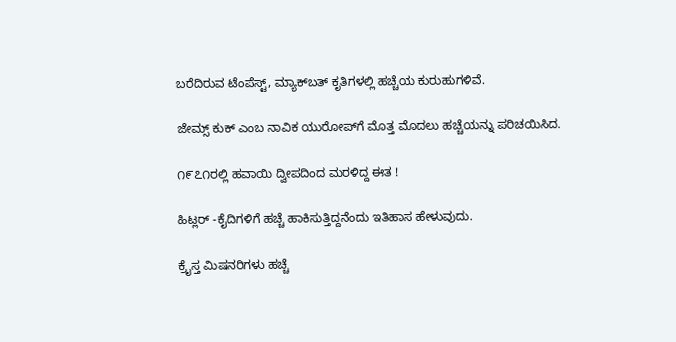ಬರೆದಿರುವ ಟೆಂಪೆಸ್ಟ್, ಮ್ಯಾಕ್‌ಬತ್ ಕೃತಿಗಳಲ್ಲಿ ಹಚ್ಚೆಯ ಕುರುಹುಗಳಿವೆ.

ಜೇಮ್ಸ್ ಕುಕ್ ಎಂಬ ನಾವಿಕ ಯುರೋಪ್‌ಗೆ ಮೊತ್ತ ಮೊದಲು ಹಚ್ಚೆಯನ್ನು ಪರಿಚಯಿಸಿದ.

೧೯೭೧ರಲ್ಲಿ ಹವಾಯಿ ದ್ವೀಪದಿಂದ ಮರಳಿದ್ದ ಈತ !

ಹಿಟ್ಲರ್ -ಕೈದಿಗಳಿಗೆ ಹಚ್ಚೆ ಹಾಕಿಸುತ್ತಿದ್ದನೆಂದು ಇತಿಹಾಸ ಹೇಳುವುದು.

ಕ್ರೈಸ್ತ ಮಿಷನರಿಗಳು ಹಚ್ಚೆ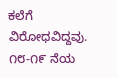ಕಲೆಗೆ ವಿರೋಧವಿದ್ದವು. ೧೮-೧೯ ನೆಯ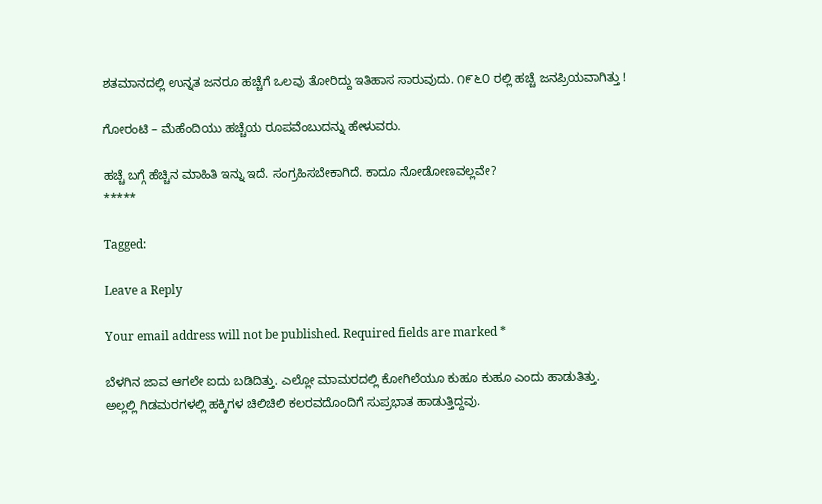ಶತಮಾನದಲ್ಲಿ ಉನ್ನತ ಜನರೂ ಹಚ್ಚೆಗೆ ಒಲವು ತೋರಿದ್ದು ಇತಿಹಾಸ ಸಾರುವುದು. ೧೯೬೦ ರಲ್ಲಿ ಹಚ್ಚೆ ಜನಪ್ರಿಯವಾಗಿತ್ತು !

ಗೋರಂಟಿ – ಮೆಹೆಂದಿಯು ಹಚ್ಚೆಯ ರೂಪವೆಂಬುದನ್ನು ಹೇಳುವರು.

ಹಚ್ಚೆ ಬಗ್ಗೆ ಹೆಚ್ಚಿನ ಮಾಹಿತಿ ಇನ್ನು ಇದೆ. ಸಂಗ್ರಹಿಸಬೇಕಾಗಿದೆ. ಕಾದೂ ನೋಡೋಣವಲ್ಲವೇ?
*****

Tagged:

Leave a Reply

Your email address will not be published. Required fields are marked *

ಬೆಳಗಿನ ಜಾವ ಆಗಲೇ ಐದು ಬಡಿದಿತ್ತು. ಎಲ್ಲೋ ಮಾಮರದಲ್ಲಿ ಕೋಗಿಲೆಯೂ ಕುಹೂ ಕುಹೂ ಎಂದು ಹಾಡುತಿತ್ತು. ಅಲ್ಲಲ್ಲಿ ಗಿಡಮರಗಳಲ್ಲಿ ಹಕ್ಕಿಗಳ ಚಿಲಿಚಿಲಿ ಕಲರವದೊಂದಿಗೆ ಸುಪ್ರಭಾತ ಹಾಡುತ್ತಿದ್ದವು.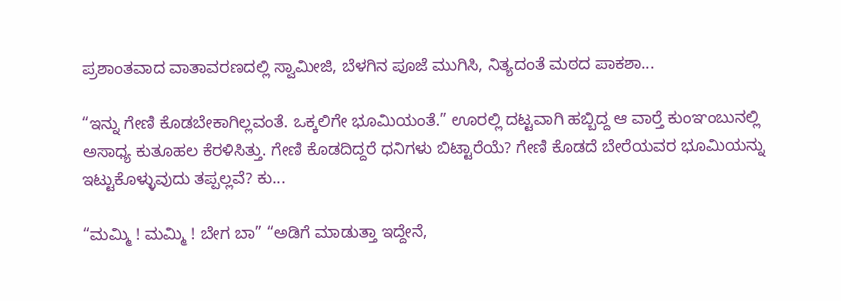ಪ್ರಶಾಂತವಾದ ವಾತಾವರಣದಲ್ಲಿ ಸ್ವಾಮೀಜಿ, ಬೆಳಗಿನ ಪೂಜೆ ಮುಗಿಸಿ, ನಿತ್ಯದಂತೆ ಮಠದ ಪಾಕಶಾ...

“ಇನ್ನು ಗೇಣಿ ಕೊಡಬೇಕಾಗಿಲ್ಲವಂತೆ. ಒಕ್ಕಲಿಗೇ ಭೂಮಿಯಂತೆ.” ಊರಲ್ಲಿ ದಟ್ಟವಾಗಿ ಹಬ್ಬಿದ್ದ ಆ ವಾರ್‍ತೆ ಕುಂಞಂಬುನಲ್ಲಿ ಅಸಾಧ್ಯ ಕುತೂಹಲ ಕೆರಳಿಸಿತ್ತು. ಗೇಣಿ ಕೊಡದಿದ್ದರೆ ಧನಿಗಳು ಬಿಟ್ಟಾರೆಯೆ? ಗೇಣಿ ಕೊಡದೆ ಬೇರೆಯವರ ಭೂಮಿಯನ್ನು ಇಟ್ಟುಕೊಳ್ಳುವುದು ತಪ್ಪಲ್ಲವೆ? ಕು...

“ಮಮ್ಮಿ ! ಮಮ್ಮಿ ! ಬೇಗ ಬಾ” “ಅಡಿಗೆ ಮಾಡುತ್ತಾ ಇದ್ದೇನೆ,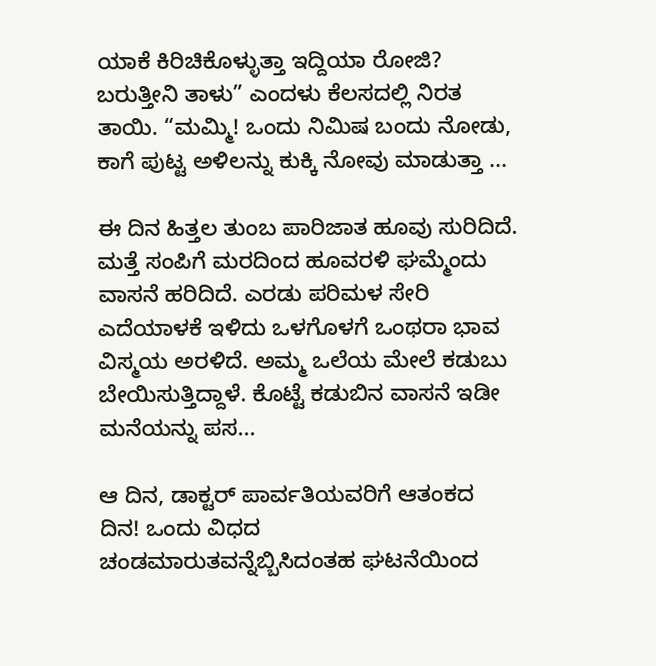ಯಾಕೆ ಕಿರಿಚಿಕೊಳ್ಳುತ್ತಾ ಇದ್ದಿಯಾ ರೋಜಿ? ಬರುತ್ತೀನಿ ತಾಳು” ಎಂದಳು ಕೆಲಸದಲ್ಲಿ ನಿರತ ತಾಯಿ. “ಮಮ್ಮಿ! ಒಂದು ನಿಮಿಷ ಬಂದು ನೋಡು, ಕಾಗೆ ಪುಟ್ಟ ಅಳಿಲನ್ನು ಕುಕ್ಕಿ ನೋವು ಮಾಡುತ್ತಾ ...

ಈ ದಿನ ಹಿತ್ತಲ ತುಂಬ ಪಾರಿಜಾತ ಹೂವು ಸುರಿದಿದೆ. ಮತ್ತೆ ಸಂಪಿಗೆ ಮರದಿಂದ ಹೂವರಳಿ ಘಮ್ಮೆಂದು ವಾಸನೆ ಹರಿದಿದೆ. ಎರಡು ಪರಿಮಳ ಸೇರಿ ಎದೆಯಾಳಕೆ ಇಳಿದು ಒಳಗೊಳಗೆ ಒಂಥರಾ ಭಾವ ವಿಸ್ಮಯ ಅರಳಿದೆ. ಅಮ್ಮ ಒಲೆಯ ಮೇಲೆ ಕಡುಬು ಬೇಯಿಸುತ್ತಿದ್ದಾಳೆ. ಕೊಟ್ಟೆ ಕಡುಬಿನ ವಾಸನೆ ಇಡೀ ಮನೆಯನ್ನು ಪಸ...

ಆ ದಿನ, ಡಾಕ್ಟರ್ ಪಾರ್ವತಿಯವರಿಗೆ ಆತಂಕದ ದಿನ! ಒಂದು ವಿಧದ ಚಂಡಮಾರುತವನ್ನೆಬ್ಬಿಸಿದಂತಹ ಘಟನೆಯಿಂದ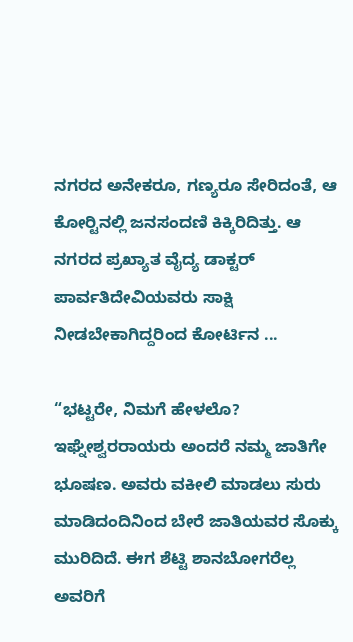ನಗರದ ಅನೇಕರೂ, ಗಣ್ಯರೂ ಸೇರಿದಂತೆ, ಆ ಕೋರ್‍ಟಿನಲ್ಲಿ ಜನಸಂದಣಿ ಕಿಕ್ಕಿರಿದಿತ್ತು. ಆ ನಗರದ ಪ್ರಖ್ಯಾತ ವೈದ್ಯ ಡಾಕ್ಟರ್ ಪಾರ್ವತಿದೇವಿಯವರು ಸಾಕ್ಷಿ ನೀಡಬೇಕಾಗಿದ್ದರಿಂದ ಕೋರ್ಟಿನ ...

“ಭಟ್ಟರೇ, ನಿಮಗೆ ಹೇಳಲೊ? ಇಘ್ನೇಶ್ವರರಾಯರು ಅಂದರೆ ನಮ್ಮ ಜಾತಿಗೇ ಭೂಷಣ. ಅವರು ವಕೀಲಿ ಮಾಡಲು ಸುರು ಮಾಡಿದಂದಿನಿಂದ ಬೇರೆ ಜಾತಿಯವರ ಸೊಕ್ಕು ಮುರಿದಿದೆ. ಈಗ ಶೆಟ್ಟಿ ಶಾನಬೋಗರೆಲ್ಲ ಅವರಿಗೆ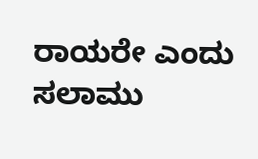ರಾಯರೇ ಎಂದು ಸಲಾಮು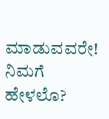ಮಾಡುವವರೇ! ನಿಮಗೆ ಹೇಳಲೊ?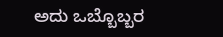ಅದು ಒಬ್ಬೊಬ್ಬರ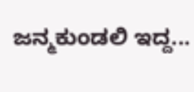ಜನ್ಮಕುಂಡಲಿ ಇದ್ದ...